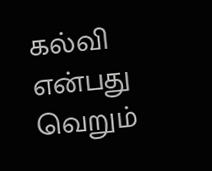கல்வி என்பது வெறும்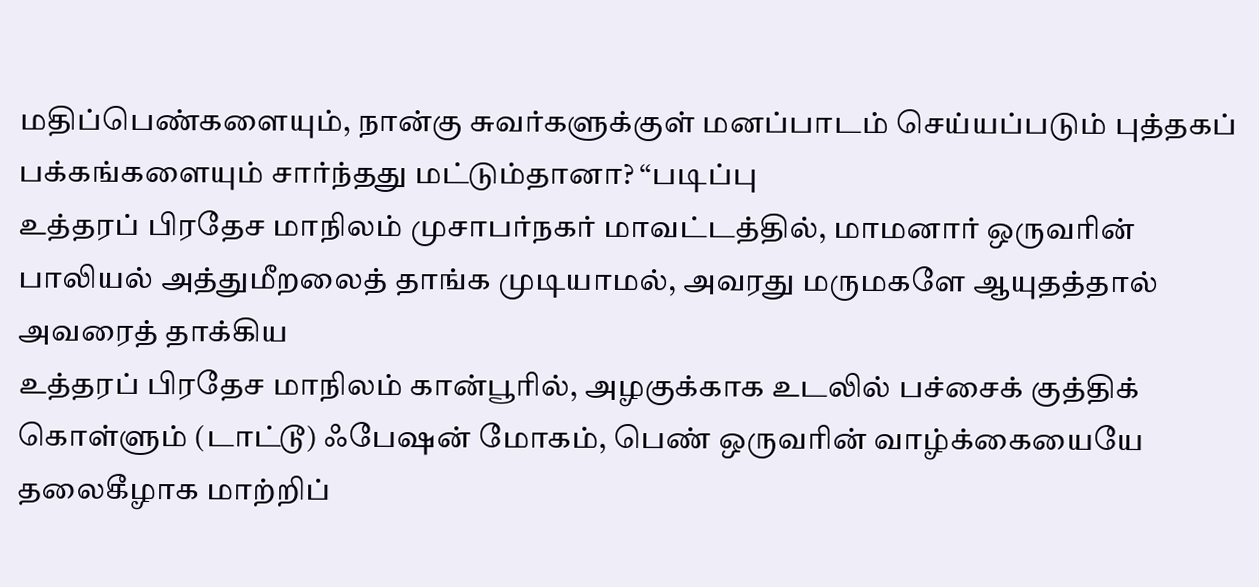மதிப்பெண்களையும், நான்கு சுவர்களுக்குள் மனப்பாடம் செய்யப்படும் புத்தகப் பக்கங்களையும் சார்ந்தது மட்டும்தானா? “படிப்பு
உத்தரப் பிரதேச மாநிலம் முசாபர்நகர் மாவட்டத்தில், மாமனார் ஒருவரின் பாலியல் அத்துமீறலைத் தாங்க முடியாமல், அவரது மருமகளே ஆயுதத்தால் அவரைத் தாக்கிய
உத்தரப் பிரதேச மாநிலம் கான்பூரில், அழகுக்காக உடலில் பச்சைக் குத்திக் கொள்ளும் (டாட்டூ) ஃபேஷன் மோகம், பெண் ஒருவரின் வாழ்க்கையையே தலைகீழாக மாற்றிப்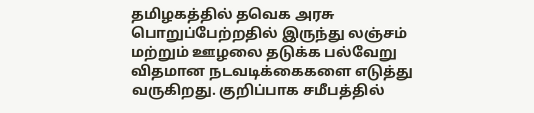தமிழகத்தில் தவெக அரசு பொறுப்பேற்றதில் இருந்து லஞ்சம் மற்றும் ஊழலை தடுக்க பல்வேறு விதமான நடவடிக்கைகளை எடுத்து வருகிறது. குறிப்பாக சமீபத்தில்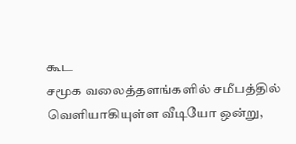கூட
சமூக வலைத்தளங்களில் சமீபத்தில் வெளியாகியுள்ள வீடியோ ஒன்று,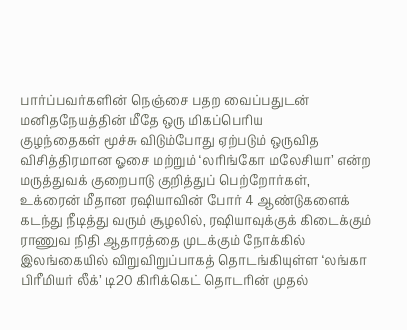பார்ப்பவர்களின் நெஞ்சை பதற வைப்பதுடன் மனிதநேயத்தின் மீதே ஒரு மிகப்பெரிய
குழந்தைகள் மூச்சு விடும்போது ஏற்படும் ஒருவித விசித்திரமான ஓசை மற்றும் ‘லரிங்கோ மலேசியா’ என்ற மருத்துவக் குறைபாடு குறித்துப் பெற்றோர்கள்,
உக்ரைன் மீதான ரஷியாவின் போர் 4 ஆண்டுகளைக் கடந்து நீடித்து வரும் சூழலில், ரஷியாவுக்குக் கிடைக்கும் ராணுவ நிதி ஆதாரத்தை முடக்கும் நோக்கில்
இலங்கையில் விறுவிறுப்பாகத் தொடங்கியுள்ள ‘லங்கா பிரீமியர் லீக்’ டி20 கிரிக்கெட் தொடரின் முதல்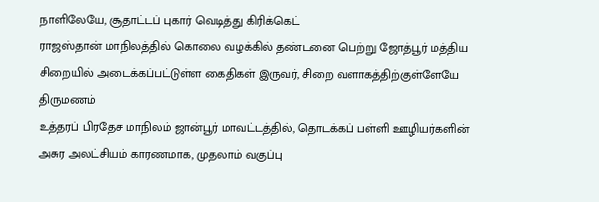நாளிலேயே, சூதாட்டப் புகார் வெடித்து கிரிக்கெட்
ராஜஸ்தான் மாநிலத்தில் கொலை வழக்கில் தண்டனை பெற்று ஜோத்பூர் மத்திய சிறையில் அடைக்கப்பட்டுள்ள கைதிகள் இருவர், சிறை வளாகத்திற்குள்ளேயே திருமணம்
உத்தரப் பிரதேச மாநிலம் ஜான்பூர் மாவட்டத்தில், தொடக்கப் பள்ளி ஊழியர்களின் அசுர அலட்சியம் காரணமாக, முதலாம் வகுப்பு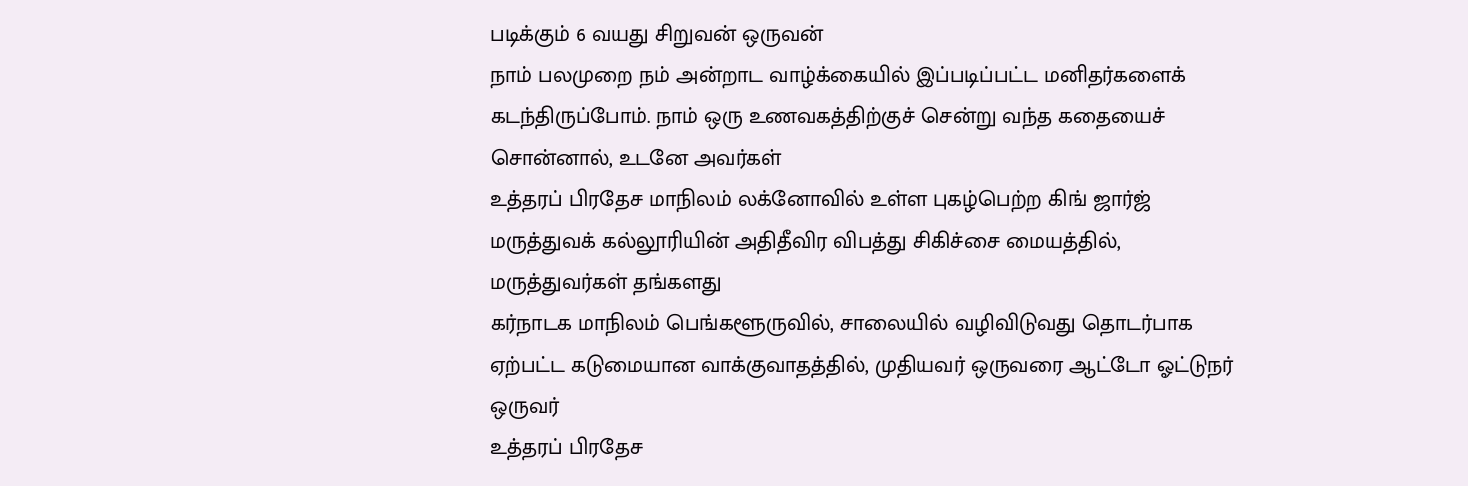படிக்கும் 6 வயது சிறுவன் ஒருவன்
நாம் பலமுறை நம் அன்றாட வாழ்க்கையில் இப்படிப்பட்ட மனிதர்களைக் கடந்திருப்போம். நாம் ஒரு உணவகத்திற்குச் சென்று வந்த கதையைச் சொன்னால், உடனே அவர்கள்
உத்தரப் பிரதேச மாநிலம் லக்னோவில் உள்ள புகழ்பெற்ற கிங் ஜார்ஜ் மருத்துவக் கல்லூரியின் அதிதீவிர விபத்து சிகிச்சை மையத்தில், மருத்துவர்கள் தங்களது
கர்நாடக மாநிலம் பெங்களூருவில், சாலையில் வழிவிடுவது தொடர்பாக ஏற்பட்ட கடுமையான வாக்குவாதத்தில், முதியவர் ஒருவரை ஆட்டோ ஓட்டுநர் ஒருவர்
உத்தரப் பிரதேச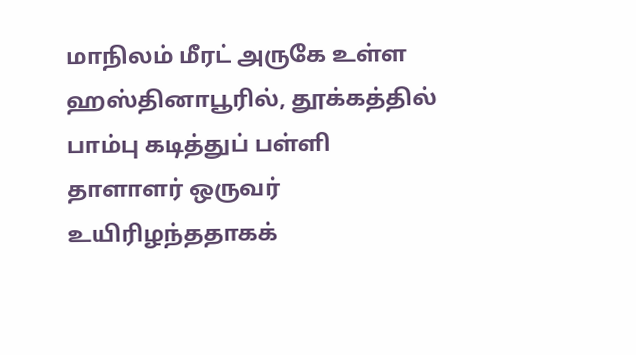மாநிலம் மீரட் அருகே உள்ள ஹஸ்தினாபூரில், தூக்கத்தில் பாம்பு கடித்துப் பள்ளி தாளாளர் ஒருவர் உயிரிழந்ததாகக்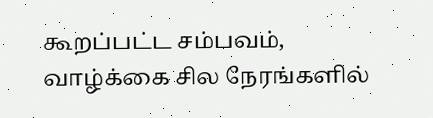கூறப்பட்ட சம்பவம்,
வாழ்க்கை சில நேரங்களில்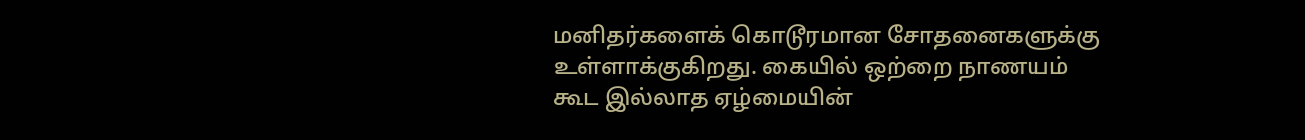மனிதர்களைக் கொடூரமான சோதனைகளுக்கு உள்ளாக்குகிறது. கையில் ஒற்றை நாணயம் கூட இல்லாத ஏழ்மையின்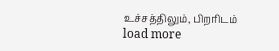உச்சத்திலும், பிறரிடம்
load more